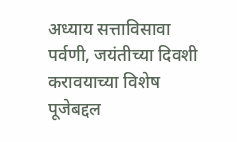अध्याय सत्ताविसावा
पर्वणी, जयंतीच्या दिवशी करावयाच्या विशेष पूजेबद्दल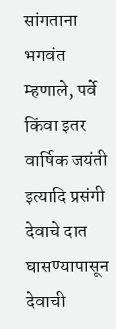सांगताना भगवंत म्हणाले, पर्वे किंवा इतर वार्षिक जयंती इत्यादि प्रसंगी देवाचे दात घासण्यापासून देवाची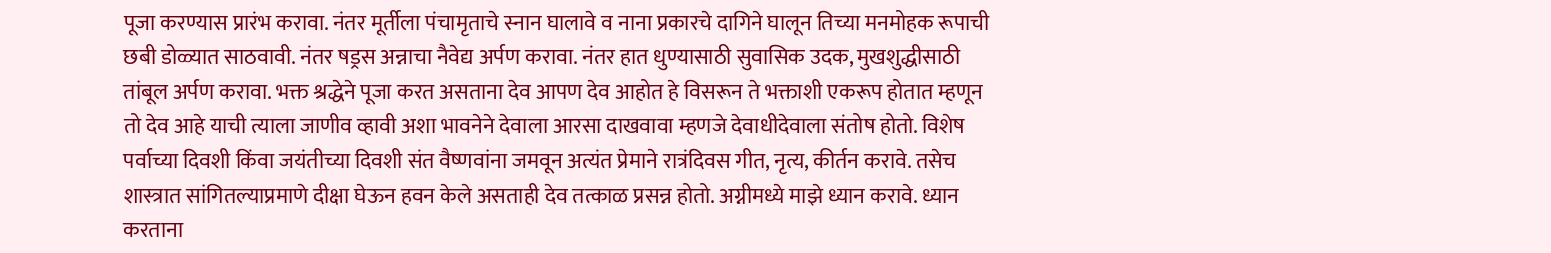पूजा करण्यास प्रारंभ करावा. नंतर मूर्तीला पंचामृताचे स्नान घालावे व नाना प्रकारचे दागिने घालून तिच्या मनमोहक रूपाची छबी डोळ्यात साठवावी. नंतर षड्रस अन्नाचा नैवेद्य अर्पण करावा. नंतर हात धुण्यासाठी सुवासिक उदक, मुखशुद्धीसाठी तांबूल अर्पण करावा. भक्त श्रद्धेने पूजा करत असताना देव आपण देव आहोत हे विसरून ते भक्ताशी एकरूप होतात म्हणून तो देव आहे याची त्याला जाणीव व्हावी अशा भावनेने देवाला आरसा दाखवावा म्हणजे देवाधीदेवाला संतोष होतो. विशेष पर्वाच्या दिवशी किंवा जयंतीच्या दिवशी संत वैष्णवांना जमवून अत्यंत प्रेमाने रात्रंदिवस गीत, नृत्य, कीर्तन करावे. तसेच शास्त्रात सांगितल्याप्रमाणे दीक्षा घेऊन हवन केले असताही देव तत्काळ प्रसन्न होतो. अग्नीमध्ये माझे ध्यान करावे. ध्यान करताना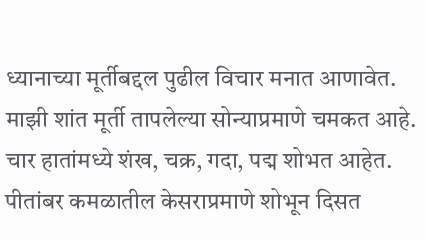ध्यानाच्या मूर्तीबद्दल पुढील विचार मनात आणावेत. माझी शांत मूर्ती तापलेल्या सोन्याप्रमाणे चमकत आहे. चार हातांमध्ये शंख, चक्र, गदा, पद्म शोभत आहेत. पीतांबर कमळातील केसराप्रमाणे शोभून दिसत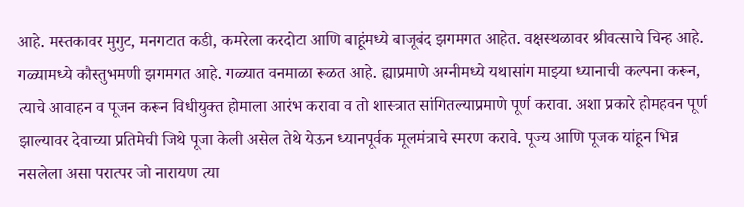आहे. मस्तकावर मुगुट, मनगटात कडी, कमरेला करदोटा आणि बाहूंमध्ये बाजूबंद झगमगत आहेत. वक्षस्थळावर श्रीवत्साचे चिन्ह आहे. गळ्यामध्ये कौस्तुभमणी झगमगत आहे. गळ्यात वनमाळा रूळत आहे. ह्याप्रमाणे अग्नीमध्ये यथासांग माझ्या ध्यानाची कल्पना करून, त्याचे आवाहन व पूजन करून विधीयुक्त होमाला आरंभ करावा व तो शास्त्रात सांगितल्याप्रमाणे पूर्ण करावा. अशा प्रकारे होमहवन पूर्ण झाल्यावर देवाच्या प्रतिमेची जिथे पूजा केली असेल तेथे येऊन ध्यानपूर्वक मूलमंत्राचे स्मरण करावे. पूज्य आणि पूजक यांहून भिन्न नसलेला असा परात्पर जो नारायण त्या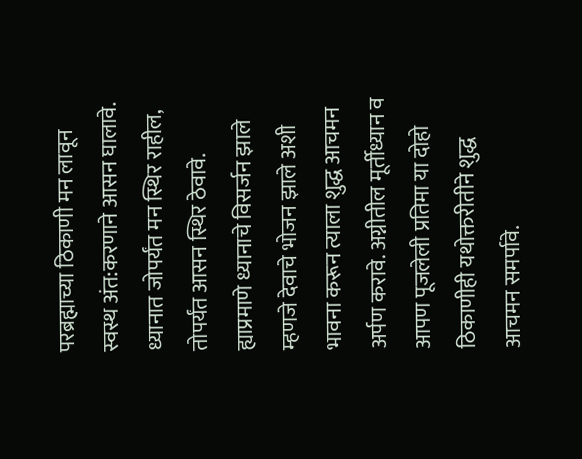परब्रह्माच्या ठिकाणी मन लावून स्वस्थ अंत:करणाने आसन घालावे. ध्यानात जोपर्यंत मन स्थिर राहील, तोपर्यंत आसन स्थिर ठेवावे. ह्याप्रमाणे ध्यानाचे विसर्जन झाले म्हणजे देवाचे भोजन झाले अशी भावना करून त्याला शुद्ध आचमन अर्पण करावे. अग्नीतील मूर्तीध्यान व आपण पूजलेली प्रतिमा या दोहो ठिकाणीही यथोक्तरीतीने शुद्ध आचमन समर्पावे.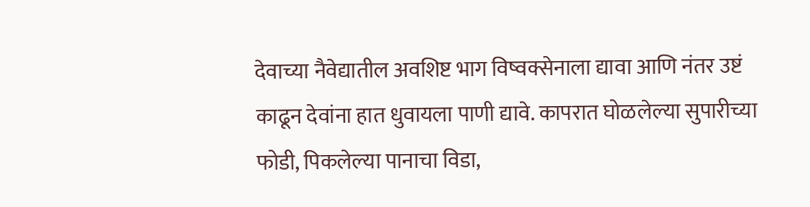देवाच्या नैवेद्यातील अवशिष्ट भाग विष्वक्सेनाला द्यावा आणि नंतर उष्टं काढून देवांना हात धुवायला पाणी द्यावे. कापरात घोळलेल्या सुपारीच्या फोडी, पिकलेल्या पानाचा विडा,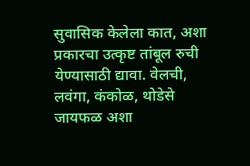सुवासिक केलेला कात, अशा प्रकारचा उत्कृष्ट तांबूल रुची येण्यासाठी द्यावा. वेलची, लवंगा, कंकोळ, थोडेसे जायफळ अशा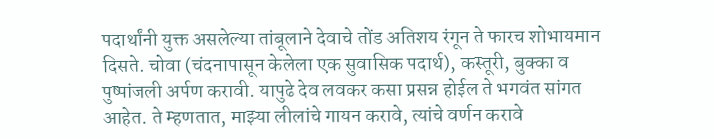पदार्थांनी युक्त असलेल्या तांबूलाने देवाचे तोंड अतिशय रंगून ते फारच शोभायमान दिसते. चोवा (चंदनापासून केलेला एक सुवासिक पदार्थ), कस्तूरी, बुक्का व पुष्पांजली अर्पण करावी. यापुढे देव लवकर कसा प्रसन्न होईल ते भगवंत सांगत आहेत. ते म्हणतात, माझ्या लीलांचे गायन करावे, त्यांचे वर्णन करावे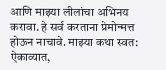आणि माझ्या लीलांचा अभिनय करावा. हे सर्व करताना प्रेमोन्मत्त होऊन नाचावे. माझ्या कथा स्वत: ऐकाव्यात,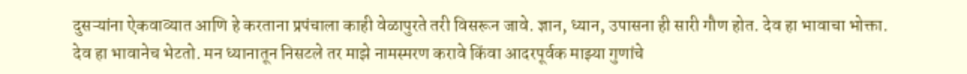दुसऱ्यांना ऐकवाव्यात आणि हे करताना प्रपंचाला काही वेळापुरते तरी विसरून जावे. ज्ञान, ध्यान, उपासना ही सारी गौण होत. देव हा भावाचा भोक्ता. देव हा भावानेच भेटतो. मन ध्यानातून निसटले तर माझे नामस्मरण करावे किंवा आदरपूर्वक माझ्या गुणांचे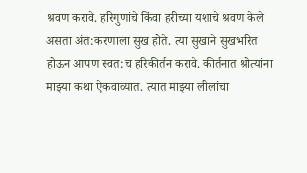श्रवण करावे. हरिगुणांचे किंवा हरीच्या यशाचे श्रवण केले असता अंत:करणाला सुख होते. त्या सुखाने सुखभरित होऊन आपण स्वत:च हरिकीर्तन करावे. कीर्तनात श्रोत्यांना माझ्या कथा ऐकवाव्यात. त्यात माझ्या लीलांचा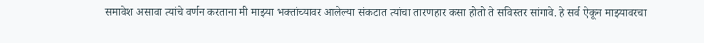समावेश असावा त्यांचे वर्णन करताना मी माझ्या भक्तांच्यावर आलेल्या संकटात त्यांचा तारणहार कसा होतो ते सविस्तर सांगावे. हे सर्व ऐकून माझ्यावरचा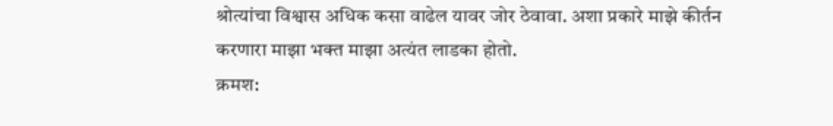श्रोत्यांचा विश्वास अधिक कसा वाढेल यावर जोर ठेवावा. अशा प्रकारे माझे कीर्तन करणारा माझा भक्त माझा अत्यंत लाडका होतो.
क्रमश: